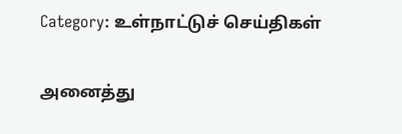Category: உள்நாட்டுச் செய்திகள்

அனைத்து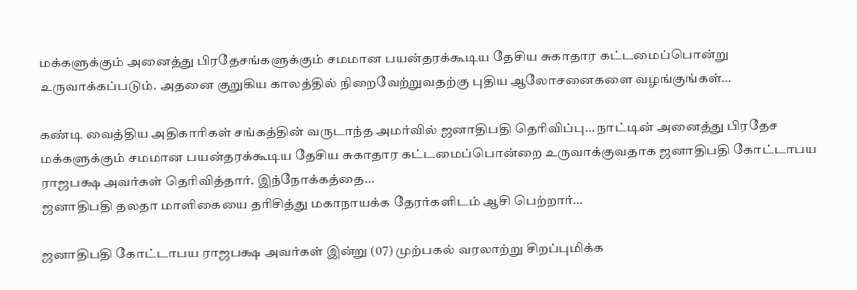மக்களுக்கும் அனைத்து பிரதேசங்களுக்கும் சமமான பயன்தரக்கூடிய தேசிய சுகாதார கட்டமைப்பொன்று உருவாக்கப்படும். அதனை குறுகிய காலத்தில் நிறைவேற்றுவதற்கு புதிய ஆலோசனைகளை வழங்குங்கள்…

கண்டி வைத்திய அதிகாரிகள் சங்கத்தின் வருடாந்த அமர்வில் ஜனாதிபதி தெரிவிப்பு… நாட்டின் அனைத்து பிரதேச மக்களுக்கும் சமமான பயன்தரக்கூடிய தேசிய சுகாதார கட்டமைப்பொன்றை உருவாக்குவதாக ஜனாதிபதி கோட்டாபய ராஜபக்ஷ அவர்கள் தெரிவித்தார். இந்நோக்கத்தை…
ஜனாதிபதி தலதா மாளிகையை தரிசித்து மகாநாயக்க தேரர்களிடம் ஆசி பெற்றார்…

ஜனாதிபதி கோட்டாபய ராஜபக்ஷ அவர்கள் இன்று (07) முற்பகல் வரலாற்று சிறப்புமிக்க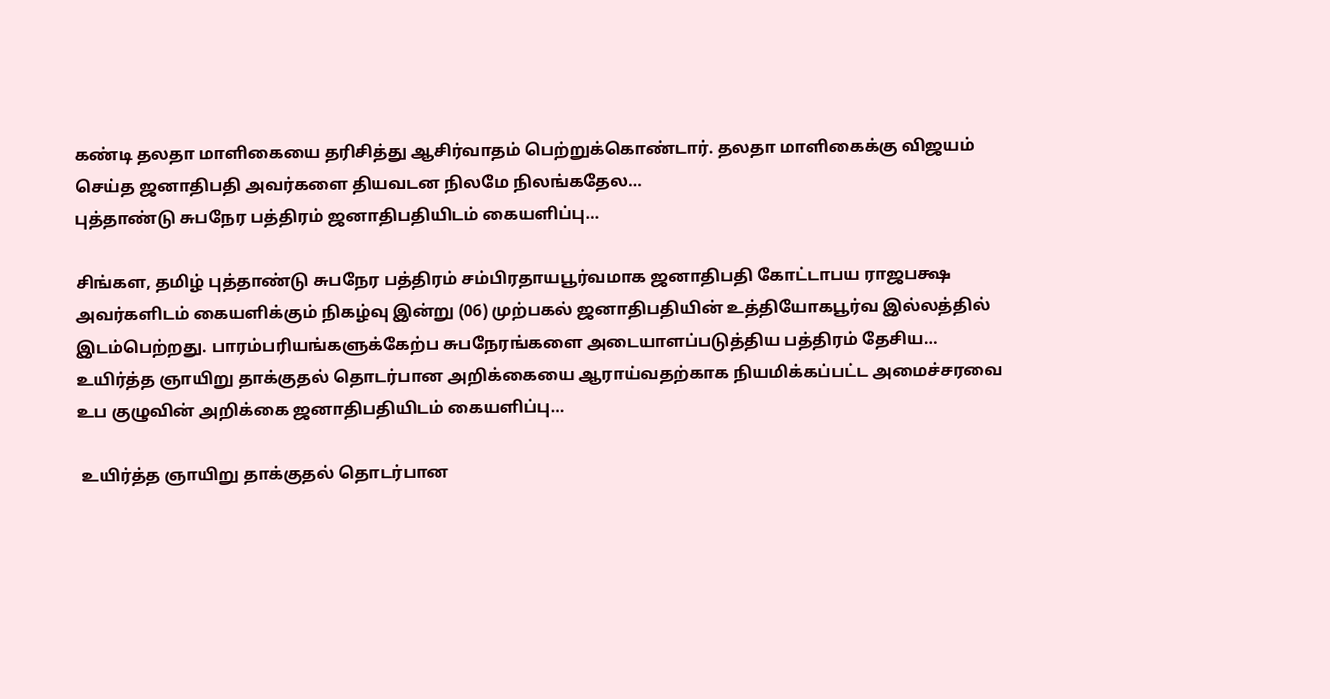கண்டி தலதா மாளிகையை தரிசித்து ஆசிர்வாதம் பெற்றுக்கொண்டார். தலதா மாளிகைக்கு விஜயம் செய்த ஜனாதிபதி அவர்களை தியவடன நிலமே நிலங்கதேல…
புத்தாண்டு சுபநேர பத்திரம் ஜனாதிபதியிடம் கையளிப்பு…

சிங்கள, தமிழ் புத்தாண்டு சுபநேர பத்திரம் சம்பிரதாயபூர்வமாக ஜனாதிபதி கோட்டாபய ராஜபக்ஷ அவர்களிடம் கையளிக்கும் நிகழ்வு இன்று (06) முற்பகல் ஜனாதிபதியின் உத்தியோகபூர்வ இல்லத்தில் இடம்பெற்றது. பாரம்பரியங்களுக்கேற்ப சுபநேரங்களை அடையாளப்படுத்திய பத்திரம் தேசிய…
உயிர்த்த ஞாயிறு தாக்குதல் தொடர்பான அறிக்கையை ஆராய்வதற்காக நியமிக்கப்பட்ட அமைச்சரவை உப குழுவின் அறிக்கை ஜனாதிபதியிடம் கையளிப்பு…

 உயிர்த்த ஞாயிறு தாக்குதல் தொடர்பான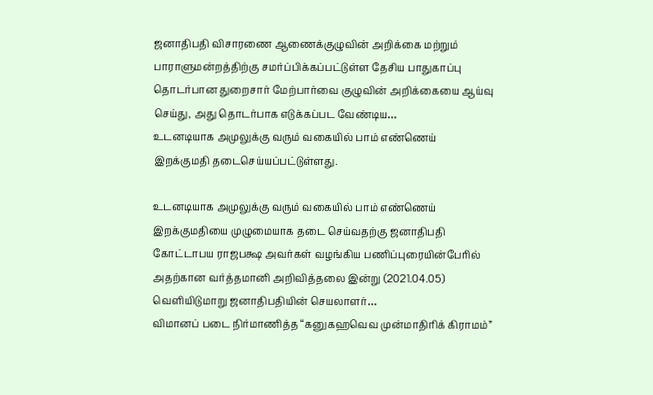ஜனாதிபதி விசாரணை ஆணைக்குழுவின் அறிக்கை மற்றும் பாராளுமன்றத்திற்கு சமர்ப்பிக்கப்பட்டுள்ள தேசிய பாதுகாப்பு தொடர்பான துறைசார் மேற்பார்வை குழுவின் அறிக்கையை ஆய்வு செய்து, அது தொடர்பாக எடுக்கப்பட வேண்டிய…
உடனடியாக அமுலுக்கு வரும் வகையில் பாம் எண்ணெய் இறக்குமதி தடைசெய்யப்பட்டுள்ளது.

உடனடியாக அமுலுக்கு வரும் வகையில் பாம் எண்ணெய் இறக்குமதியை முழுமையாக தடை செய்வதற்கு ஜனாதிபதி கோட்டாபய ராஜபக்ஷ அவர்கள் வழங்கிய பணிப்புரையின்பேரில் அதற்கான வர்த்தமானி அறிவித்தலை இன்று (2021.04.05) வெளியிடுமாறு ஜனாதிபதியின் செயலாளர்…
விமானப் படை நிர்மாணித்த “கனுகஹவெவ முன்மாதிரிக் கிராமம்”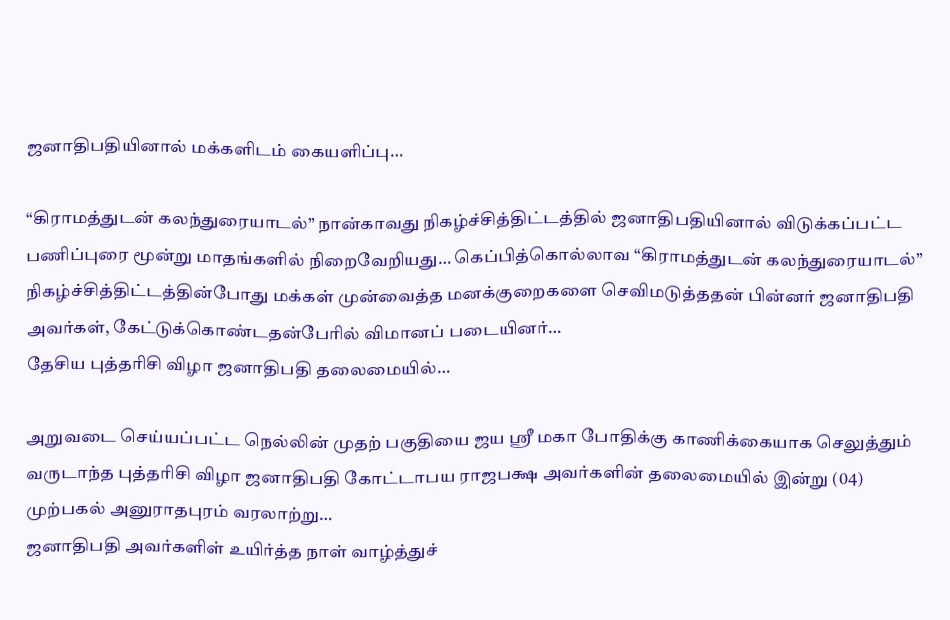ஜனாதிபதியினால் மக்களிடம் கையளிப்பு…

“கிராமத்துடன் கலந்துரையாடல்” நான்காவது நிகழ்ச்சித்திட்டத்தில் ஜனாதிபதியினால் விடுக்கப்பட்ட பணிப்புரை மூன்று மாதங்களில் நிறைவேறியது… கெப்பித்கொல்லாவ “கிராமத்துடன் கலந்துரையாடல்” நிகழ்ச்சித்திட்டத்தின்போது மக்கள் முன்வைத்த மனக்குறைகளை செவிமடுத்ததன் பின்னர் ஜனாதிபதி அவர்கள், கேட்டுக்கொண்டதன்பேரில் விமானப் படையினர்…
தேசிய புத்தரிசி விழா ஜனாதிபதி தலைமையில்…

அறுவடை செய்யப்பட்ட நெல்லின் முதற் பகுதியை ஜய ஸ்ரீ மகா போதிக்கு காணிக்கையாக செலுத்தும் வருடாந்த புத்தரிசி விழா ஜனாதிபதி கோட்டாபய ராஜபக்ஷ அவர்களின் தலைமையில் இன்று (04) முற்பகல் அனுராதபுரம் வரலாற்று…
ஜனாதிபதி அவர்களிள் உயிர்த்த நாள் வாழ்த்துச்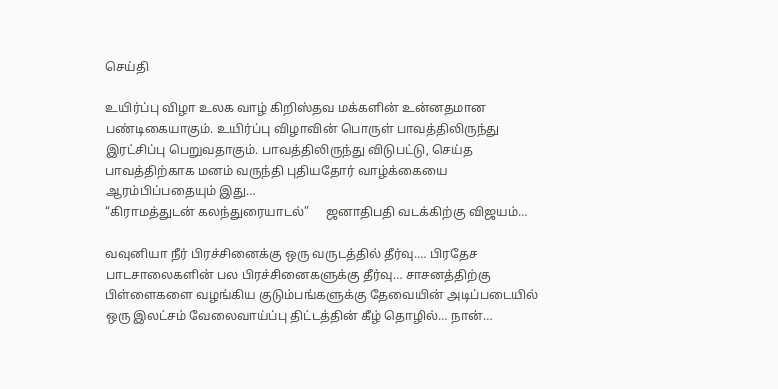செய்தி

உயிர்ப்பு விழா உலக வாழ் கிறிஸ்தவ மக்களின் உன்னதமான பண்டிகையாகும். உயிர்ப்பு விழாவின் பொருள் பாவத்திலிருந்து இரட்சிப்பு பெறுவதாகும். பாவத்திலிருந்து விடுபட்டு, செய்த பாவத்திற்காக மனம் வருந்தி புதியதோர் வாழ்க்கையை ஆரம்பிப்பதையும் இது…
“கிராமத்துடன் கலந்துரையாடல்”     ஜனாதிபதி வடக்கிற்கு விஜயம்…

வவுனியா நீர் பிரச்சினைக்கு ஒரு வருடத்தில் தீர்வு.… பிரதேச பாடசாலைகளின் பல பிரச்சினைகளுக்கு தீர்வு… சாசனத்திற்கு பிள்ளைகளை வழங்கிய குடும்பங்களுக்கு தேவையின் அடிப்படையில் ஒரு இலட்சம் வேலைவாய்ப்பு திட்டத்தின் கீழ் தொழில்… நான்…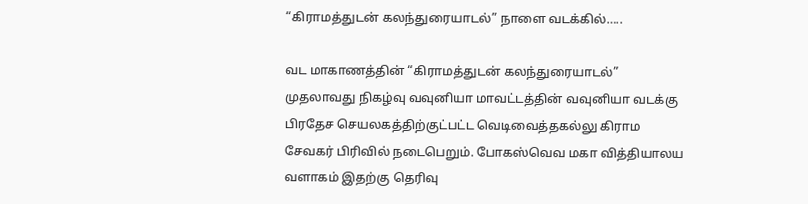“கிராமத்துடன் கலந்துரையாடல்” நாளை வடக்கில்…..

வட மாகாணத்தின் “கிராமத்துடன் கலந்துரையாடல்” முதலாவது நிகழ்வு வவுனியா மாவட்டத்தின் வவுனியா வடக்கு பிரதேச செயலகத்திற்குட்பட்ட வெடிவைத்தகல்லு கிராம சேவகர் பிரிவில் நடைபெறும். போகஸ்வெவ மகா வித்தியாலய வளாகம் இதற்கு தெரிவு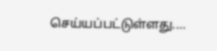செய்யப்பட்டுள்ளது.…